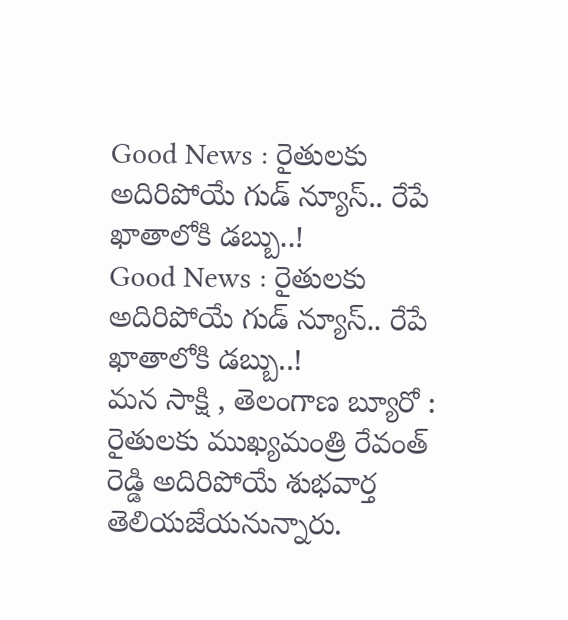Good News : రైతులకు అదిరిపోయే గుడ్ న్యూస్.. రేపే ఖాతాలోకి డబ్బు..!
Good News : రైతులకు అదిరిపోయే గుడ్ న్యూస్.. రేపే ఖాతాలోకి డబ్బు..!
మన సాక్షి , తెలంగాణ బ్యూరో :
రైతులకు ముఖ్యమంత్రి రేవంత్ రెడ్డి అదిరిపోయే శుభవార్త తెలియజేయనున్నారు.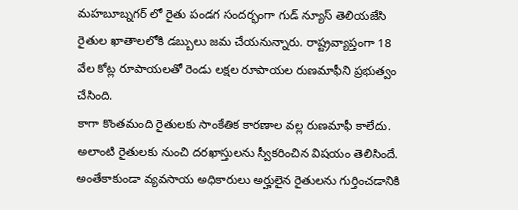మహబూబ్నగర్ లో రైతు పండగ సందర్భంగా గుడ్ న్యూస్ తెలియజేసి రైతుల ఖాతాలలోకి డబ్బులు జమ చేయనున్నారు. రాష్ట్రవ్యాప్తంగా 18 వేల కోట్ల రూపాయలతో రెండు లక్షల రూపాయల రుణమాఫీని ప్రభుత్వం చేసింది.
కాగా కొంతమంది రైతులకు సాంకేతిక కారణాల వల్ల రుణమాఫీ కాలేదు. అలాంటి రైతులకు నుంచి దరఖాస్తులను స్వీకరించిన విషయం తెలిసిందే. అంతేకాకుండా వ్యవసాయ అధికారులు అర్హులైన రైతులను గుర్తించడానికి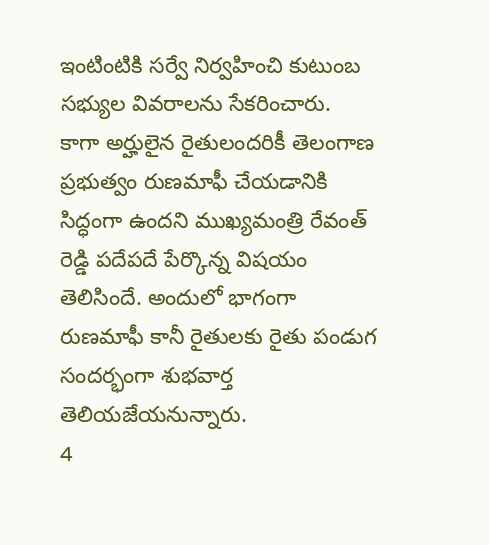ఇంటింటికి సర్వే నిర్వహించి కుటుంబ సభ్యుల వివరాలను సేకరించారు.
కాగా అర్హులైన రైతులందరికీ తెలంగాణ ప్రభుత్వం రుణమాఫీ చేయడానికి సిద్ధంగా ఉందని ముఖ్యమంత్రి రేవంత్ రెడ్డి పదేపదే పేర్కొన్న విషయం తెలిసిందే. అందులో భాగంగా రుణమాఫీ కానీ రైతులకు రైతు పండుగ సందర్భంగా శుభవార్త తెలియజేయనున్నారు.
4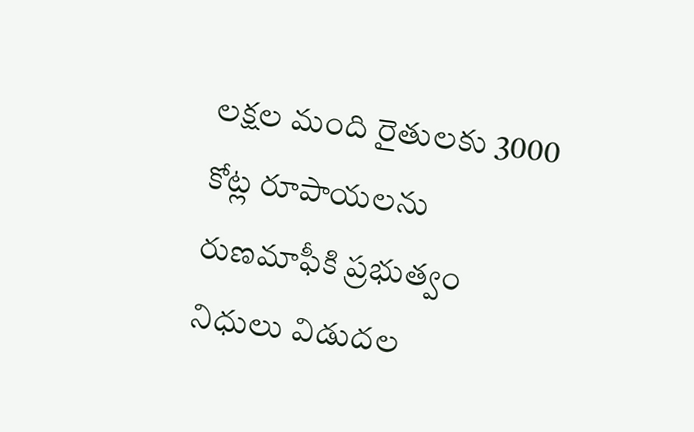లక్షల మంది రైతులకు 3000 కోట్ల రూపాయలను రుణమాఫీకి ప్రభుత్వం నిధులు విడుదల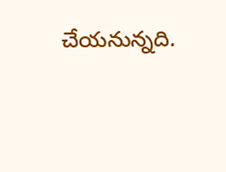చేయనున్నది.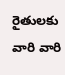రైతులకు వారి వారి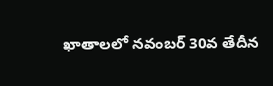ఖాతాలలో నవంబర్ 30వ తేదీన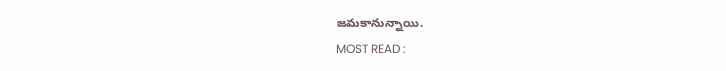జమకానున్నాయి.
MOST READ :